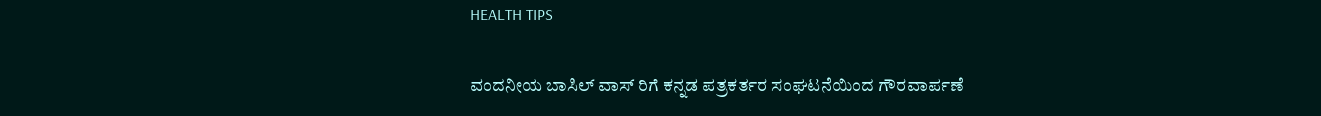HEALTH TIPS

ವಂದನೀಯ ಬಾಸಿಲ್ ವಾಸ್ ರಿಗೆ ಕನ್ನಡ ಪತ್ರಕರ್ತರ ಸಂಘಟನೆಯಿಂದ ಗೌರವಾರ್ಪಣೆ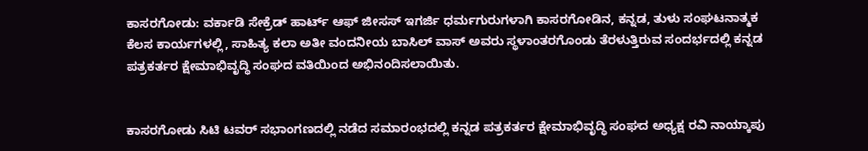ಕಾಸರಗೋಡು: ವರ್ಕಾಡಿ ಸೇಕ್ರೆಡ್ ಹಾರ್ಟ್ ಆಫ್ ಜೀಸಸ್ ಇಗರ್ಜಿ ಧರ್ಮಗುರುಗಳಾಗಿ ಕಾಸರಗೋಡಿನ, ಕನ್ನಡ, ತುಳು ಸಂಘಟನಾತ್ಮಕ ಕೆಲಸ ಕಾರ್ಯಗಳಲ್ಲಿ, ಸಾಹಿತ್ಯ ಕಲಾ ಅತೀ ವಂದನೀಯ ಬಾಸಿಲ್ ವಾಸ್ ಅವರು ಸ್ಥಳಾಂತರಗೊಂಡು ತೆರಳುತ್ತಿರುವ ಸಂದರ್ಭದಲ್ಲಿ ಕನ್ನಡ ಪತ್ರಕರ್ತರ ಕ್ಷೇಮಾಭಿವೃದ್ಧಿ ಸಂಘದ ವತಿಯಿಂದ ಅಭಿನಂದಿಸಲಾಯಿತು.


ಕಾಸರಗೋಡು ಸಿಟಿ ಟವರ್ ಸಭಾಂಗಣದಲ್ಲಿ ನಡೆದ ಸಮಾರಂಭದಲ್ಲಿ ಕನ್ನಡ ಪತ್ರಕರ್ತರ ಕ್ಷೇಮಾಭಿವೃದ್ಧಿ ಸಂಘದ ಅಧ್ಯಕ್ಷ ರವಿ ನಾಯ್ಕಾಪು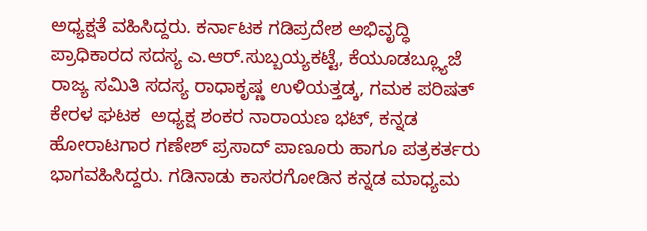ಅಧ್ಯಕ್ಷತೆ ವಹಿಸಿದ್ದರು. ಕರ್ನಾಟಕ ಗಡಿಪ್ರದೇಶ ಅಭಿವೃದ್ಧಿ ಪ್ರಾಧಿಕಾರದ ಸದಸ್ಯ ಎ.ಆರ್.ಸುಬ್ಬಯ್ಯಕಟ್ಟೆ, ಕೆಯೂಡಬ್ಲ್ಯೂಜೆ ರಾಜ್ಯ ಸಮಿತಿ ಸದಸ್ಯ ರಾಧಾಕೃಷ್ಣ ಉಳಿಯತ್ತಡ್ಕ, ಗಮಕ ಪರಿಷತ್ ಕೇರಳ ಘಟಕ  ಅಧ್ಯಕ್ಷ ಶಂಕರ ನಾರಾಯಣ ಭಟ್, ಕನ್ನಡ ಹೋರಾಟಗಾರ ಗಣೇಶ್ ಪ್ರಸಾದ್ ಪಾಣೂರು ಹಾಗೂ ಪತ್ರಕರ್ತರು ಭಾಗವಹಿಸಿದ್ದರು. ಗಡಿನಾಡು ಕಾಸರಗೋಡಿನ ಕನ್ನಡ ಮಾಧ್ಯಮ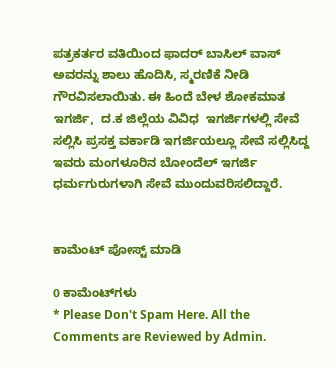ಪತ್ರಕರ್ತರ ವತಿಯಿಂದ ಫಾದರ್ ಬಾಸಿಲ್ ವಾಸ್ ಅವರನ್ನು ಶಾಲು ಹೊದಿಸಿ, ಸ್ಮರಣಿಕೆ ನೀಡಿ ಗೌರವಿಸಲಾಯಿತು. ಈ ಹಿಂದೆ ಬೇಳ ಶೋಕಮಾತ ಇಗರ್ಜಿ,  ದ.ಕ ಜಿಲ್ಲೆಯ ವಿವಿಧ  ಇಗರ್ಜಿಗಳಲ್ಲಿ ಸೇವೆ ಸಲ್ಲಿಸಿ ಪ್ರಸಕ್ತ ವರ್ಕಾಡಿ ಇಗರ್ಜಿಯಲ್ಲೂ ಸೇವೆ ಸಲ್ಲಿಸಿದ್ದ ಇವರು ಮಂಗಳೂರಿನ ಬೋಂದೆಲ್ ಇಗರ್ಜಿ ಧರ್ಮಗುರುಗಳಾಗಿ ಸೇವೆ ಮುಂದುವರಿಸಲಿದ್ದಾರೆ.


ಕಾಮೆಂಟ್‌‌ ಪೋಸ್ಟ್‌ ಮಾಡಿ

0 ಕಾಮೆಂಟ್‌ಗಳು
* Please Don't Spam Here. All the Comments are Reviewed by Admin.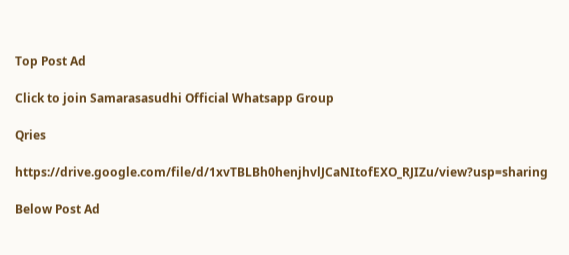Top Post Ad

Click to join Samarasasudhi Official Whatsapp Group

Qries

https://drive.google.com/file/d/1xvTBLBh0henjhvlJCaNItofEXO_RJIZu/view?usp=sharing

Below Post Ad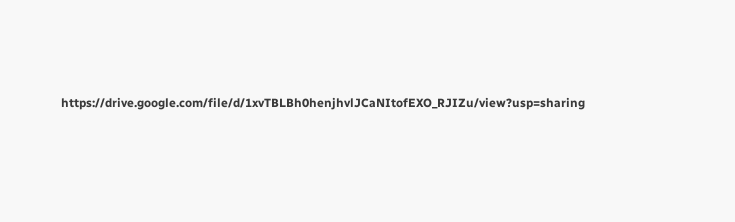https://drive.google.com/file/d/1xvTBLBh0henjhvlJCaNItofEXO_RJIZu/view?usp=sharing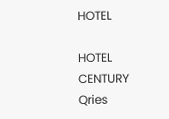HOTEL

HOTEL
CENTURY
Qries